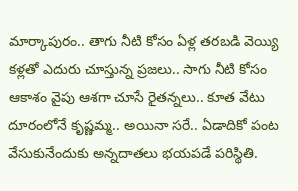మార్కాపురం.. తాగు నీటి కోసం ఏళ్ల తరబడి వెయ్యి కళ్లతో ఎదురు చూస్తున్న ప్రజలు.. సాగు నీటి కోసం ఆకాశం వైపు ఆశగా చూసే రైతన్నలు.. కూత వేటు దూరంలోనే కృష్ణమ్మ.. అయినా సరే.. ఏడాదికో పంట వేసుకునేందుకు అన్నదాతలు భయపడే పరిస్థితి.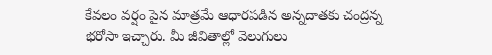కేవలం వర్షం పైన మాత్రమే ఆధారపడిన అన్నదాతకు చంద్రన్న భరోసా ఇచ్చారు. మీ జీవితాల్లో వెలుగులు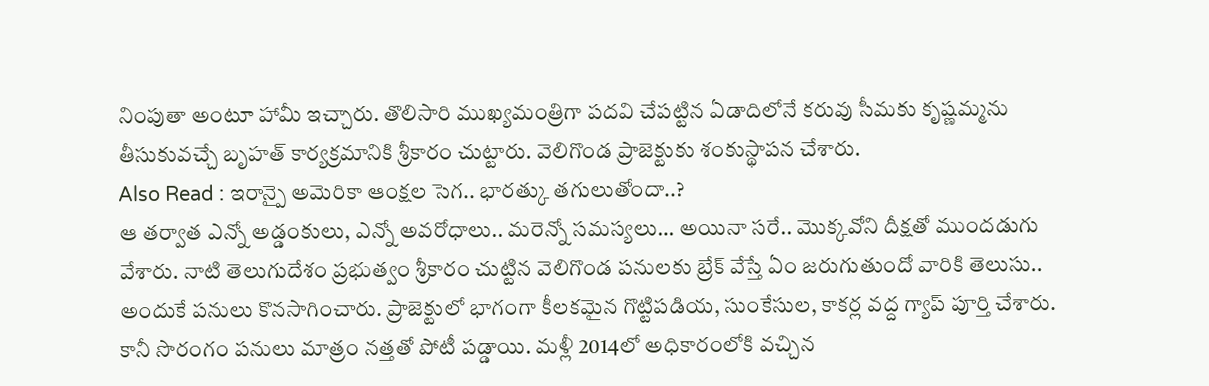నింపుతా అంటూ హామీ ఇచ్చారు. తొలిసారి ముఖ్యమంత్రిగా పదవి చేపట్టిన ఏడాదిలోనే కరువు సీమకు కృష్ణమ్మను తీసుకువచ్చే బృహత్ కార్యక్రమానికి శ్రీకారం చుట్టారు. వెలిగొండ ప్రాజెక్టుకు శంకుస్థాపన చేశారు.
Also Read : ఇరాన్పై అమెరికా ఆంక్షల సెగ.. భారత్కు తగులుతోందా..?
ఆ తర్వాత ఎన్నో అడ్డంకులు, ఎన్నో అవరోధాలు.. మరెన్నో సమస్యలు… అయినా సరే.. మొక్కవోని దీక్షతో ముందడుగు వేశారు. నాటి తెలుగుదేశం ప్రభుత్వం శ్రీకారం చుట్టిన వెలిగొండ పనులకు బ్రేక్ వేస్తే ఏం జరుగుతుందో వారికి తెలుసు.. అందుకే పనులు కొనసాగించారు. ప్రాజెక్టులో భాగంగా కీలకమైన గొట్టిపడియ, సుంకేసుల, కాకర్ల వద్ద గ్యాప్ పూర్తి చేశారు. కానీ సొరంగం పనులు మాత్రం నత్తతో పోటీ పడ్డాయి. మళ్లీ 2014లో అధికారంలోకి వచ్చిన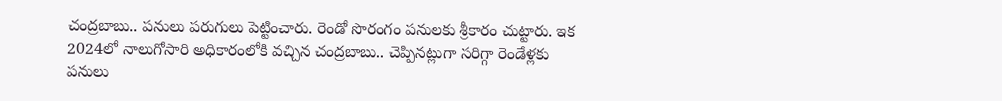చంద్రబాబు.. పనులు పరుగులు పెట్టించారు. రెండో సొరంగం పనులకు శ్రీకారం చుట్టారు. ఇక 2024లో నాలుగోసారి అధికారంలోకి వచ్చిన చంద్రబాబు.. చెప్పినట్లుగా సరిగ్గా రెండేళ్లకు పనులు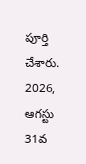పూర్తి చేశారు.
2026, ఆగస్టు 31వ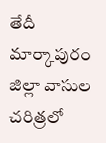తేదీ మార్కాపురం జిల్లా వాసుల చరిత్రలో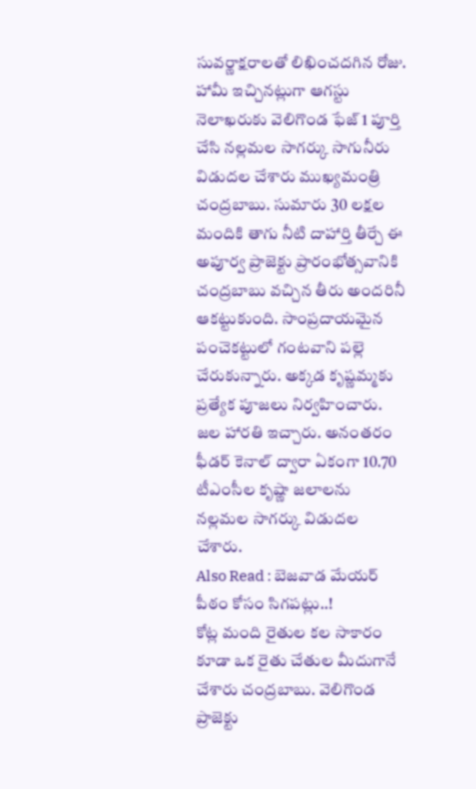సువర్ణాక్షరాలతో లిఖించదగిన రోజు. హామీ ఇచ్చినట్లుగా ఆగస్టు నెలాఖరుకు వెలిగొండ ఫేజ్ 1 పూర్తి చేసి నల్లమల సాగర్కు సాగునీరు విడుదల చేశారు ముఖ్యమంత్రి చంద్రబాబు. సుమారు 30 లక్షల మందికి తాగు నీటి దాహార్తి తీర్చే ఈ అపూర్వ ప్రాజెక్టు ప్రారంభోత్సవానికి చంద్రబాబు వచ్చిన తీరు అందరినీ ఆకట్టుకుంది. సాంప్రదాయమైన పంచెకట్టులో గంటవాని పల్లె చేరుకున్నారు. అక్కడ కృష్ణమ్మకు ప్రత్యేక పూజలు నిర్వహించారు. జల హారతి ఇచ్చారు. అనంతరం ఫీడర్ కెనాల్ ద్వారా ఏకంగా 10.70 టీఎంసీల కృష్ణా జలాలను నల్లమల సాగర్కు విడుదల చేశారు.
Also Read : బెజవాడ మేయర్ పీఠం కోసం సిగపట్లు..!
కోట్ల మంది రైతుల కల సాకారం కూడా ఒక రైతు చేతుల మీదుగానే చేశారు చంద్రబాబు. వెలిగొండ ప్రాజెక్టు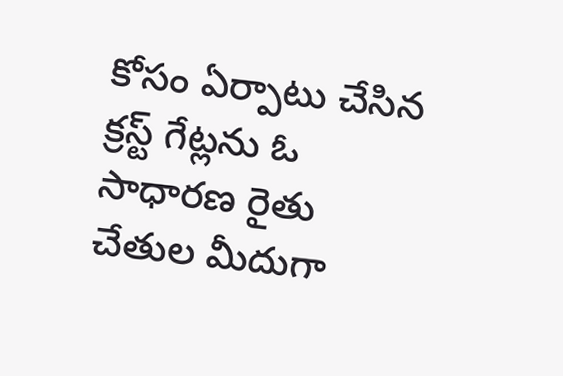కోసం ఏర్పాటు చేసిన క్రస్ట్ గేట్లను ఓ సాధారణ రైతు చేతుల మీదుగా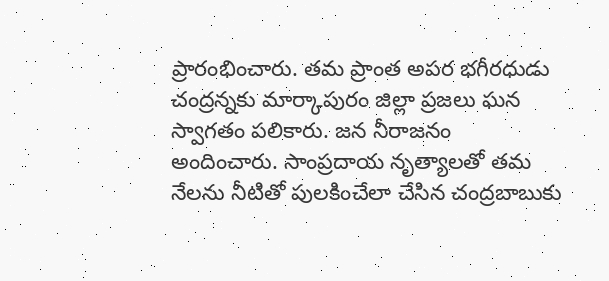ప్రారంభించారు. తమ ప్రాంత అపర భగీరధుడు చంద్రన్నకు మార్కాపురం జిల్లా ప్రజలు ఘన స్వాగతం పలికారు. జన నీరాజనం అందించారు. సాంప్రదాయ నృత్యాలతో తమ నేలను నీటితో పులకించేలా చేసిన చంద్రబాబుకు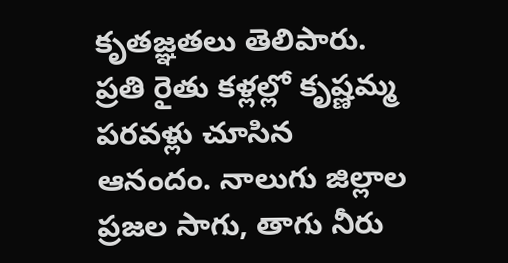కృతజ్ఞతలు తెలిపారు. ప్రతి రైతు కళ్లల్లో కృష్ణమ్మ పరవళ్లు చూసిన ఆనందం. నాలుగు జిల్లాల ప్రజల సాగు, తాగు నీరు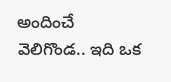అందించే వెలిగొండ.. ఇది ఒక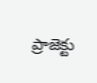ప్రాజెక్టు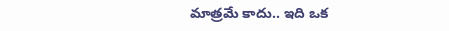మాత్రమే కాదు.. ఇది ఒక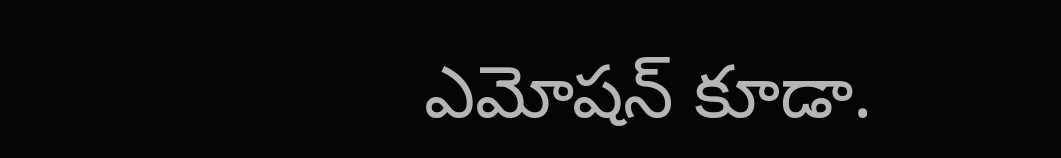ఎమోషన్ కూడా.